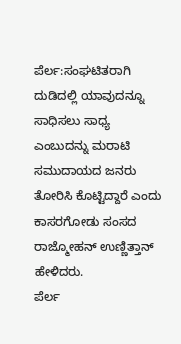ಪೆರ್ಲ:ಸಂಘಟಿತರಾಗಿ ದುಡಿದಲ್ಲಿ ಯಾವುದನ್ನೂ ಸಾಧಿಸಲು ಸಾಧ್ಯ ಎಂಬುದನ್ನು ಮರಾಟಿ ಸಮುದಾಯದ ಜನರು ತೋರಿಸಿ ಕೊಟ್ಟಿದ್ದಾರೆ ಎಂದು ಕಾಸರಗೋಡು ಸಂಸದ ರಾಜ್ಮೋಹನ್ ಉಣ್ಣಿತ್ತಾನ್ ಹೇಳಿದರು.
ಪೆರ್ಲ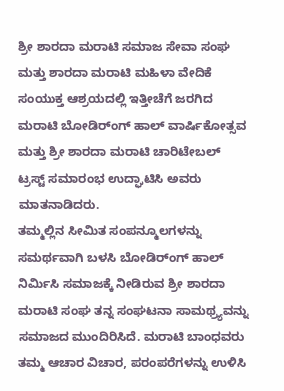ಶ್ರೀ ಶಾರದಾ ಮರಾಟಿ ಸಮಾಜ ಸೇವಾ ಸಂಘ ಮತ್ತು ಶಾರದಾ ಮರಾಟಿ ಮಹಿಳಾ ವೇದಿಕೆ ಸಂಯುಕ್ತ ಆಶ್ರಯದಲ್ಲಿ ಇತ್ತೀಚೆಗೆ ಜರಗಿದ ಮರಾಟಿ ಬೋಡಿರ್ಂಗ್ ಹಾಲ್ ವಾರ್ಷಿಕೋತ್ಸವ ಮತ್ತು ಶ್ರೀ ಶಾರದಾ ಮರಾಟಿ ಚಾರಿಟೇಬಲ್ ಟ್ರಸ್ಟ್ ಸಮಾರಂಭ ಉದ್ಘಾಟಿಸಿ ಅವರು ಮಾತನಾಡಿದರು.
ತಮ್ಮಲ್ಲಿನ ಸೀಮಿತ ಸಂಪನ್ಮೂಲಗಳನ್ನು ಸಮರ್ಥವಾಗಿ ಬಳಸಿ ಬೋಡಿರ್ಂಗ್ ಹಾಲ್ ನಿರ್ಮಿಸಿ ಸಮಾಜಕ್ಕೆ ನೀಡಿರುವ ಶ್ರೀ ಶಾರದಾ ಮರಾಟಿ ಸಂಘ ತನ್ನ ಸಂಘಟನಾ ಸಾಮಥ್ರ್ಯವನ್ನು ಸಮಾಜದ ಮುಂದಿರಿಸಿದೆ. ಮರಾಟಿ ಬಾಂಧವರು ತಮ್ಮ ಆಚಾರ ವಿಚಾರ, ಪರಂಪರೆಗಳನ್ನು ಉಳಿಸಿ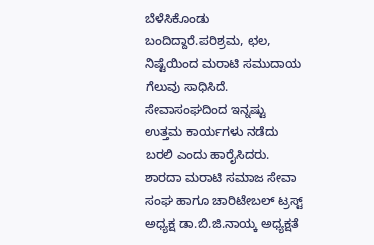ಬೆಳೆಸಿಕೊಂಡು ಬಂದಿದ್ದಾರೆ.ಪರಿಶ್ರಮ, ಛಲ, ನಿಷ್ಟೆಯಿಂದ ಮರಾಟಿ ಸಮುದಾಯ ಗೆಲುವು ಸಾಧಿಸಿದೆ. ಸೇವಾಸಂಘದಿಂದ ಇನ್ನಷ್ಟು ಉತ್ತಮ ಕಾರ್ಯಗಳು ನಡೆದು ಬರಲಿ ಎಂದು ಹಾರೈಸಿದರು.
ಶಾರದಾ ಮರಾಟಿ ಸಮಾಜ ಸೇವಾ ಸಂಘ ಹಾಗೂ ಚಾರಿಟೇಬಲ್ ಟ್ರಸ್ಟ್ ಅಧ್ಯಕ್ಷ ಡಾ.ಬಿ.ಜಿ.ನಾಯ್ಕ ಅಧ್ಯಕ್ಷತೆ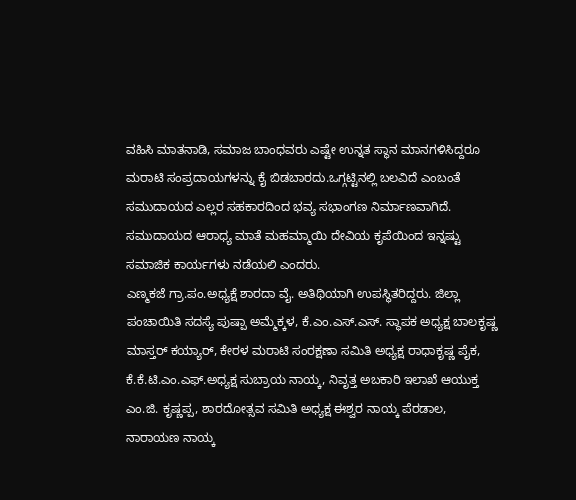ವಹಿಸಿ ಮಾತನಾಡಿ, ಸಮಾಜ ಬಾಂಧವರು ಎಷ್ಟೇ ಉನ್ನತ ಸ್ಥಾನ ಮಾನಗಳಿಸಿದ್ದರೂ ಮರಾಟಿ ಸಂಪ್ರದಾಯಗಳನ್ನು ಕೈ ಬಿಡಬಾರದು.ಒಗ್ಗಟ್ಟಿನಲ್ಲಿ ಬಲವಿದೆ ಎಂಬಂತೆ ಸಮುದಾಯದ ಎಲ್ಲರ ಸಹಕಾರದಿಂದ ಭವ್ಯ ಸಭಾಂಗಣ ನಿರ್ಮಾಣವಾಗಿದೆ. ಸಮುದಾಯದ ಆರಾಧ್ಯ ಮಾತೆ ಮಹಮ್ಮಾಯಿ ದೇವಿಯ ಕೃಪೆಯಿಂದ ಇನ್ನಷ್ಟು ಸಮಾಜಿಕ ಕಾರ್ಯಗಳು ನಡೆಯಲಿ ಎಂದರು.
ಎಣ್ಮಕಜೆ ಗ್ರಾ.ಪಂ.ಅಧ್ಯಕ್ಷೆ ಶಾರದಾ ವೈ. ಅತಿಥಿಯಾಗಿ ಉಪಸ್ಥಿತರಿದ್ದರು. ಜಿಲ್ಲಾ ಪಂಚಾಯಿತಿ ಸದಸ್ಯೆ ಪುಷ್ಪಾ ಅಮ್ಮೆಕ್ಕಳ, ಕೆ.ಎಂ.ಎಸ್.ಎಸ್. ಸ್ಥಾಪಕ ಅಧ್ಯಕ್ಷ ಬಾಲಕೃಷ್ಣ ಮಾಸ್ತರ್ ಕಯ್ಯಾರ್, ಕೇರಳ ಮರಾಟಿ ಸಂರಕ್ಷಣಾ ಸಮಿತಿ ಅಧ್ಯಕ್ಷ ರಾಧಾಕೃಷ್ಣ ಪೈಕ, ಕೆ.ಕೆ.ಟಿ.ಎಂ.ಎಫ್.ಅಧ್ಯಕ್ಷ ಸುಬ್ರಾಯ ನಾಯ್ಕ, ನಿವೃತ್ತ ಅಬಕಾರಿ ಇಲಾಖೆ ಆಯುಕ್ತ ಎಂ.ಜಿ. ಕೃಷ್ಣಪ್ಪ, ಶಾರದೋತ್ಸವ ಸಮಿತಿ ಅಧ್ಯಕ್ಷ ಈಶ್ವರ ನಾಯ್ಕ ಪೆರಡಾಲ, ನಾರಾಯಣ ನಾಯ್ಕ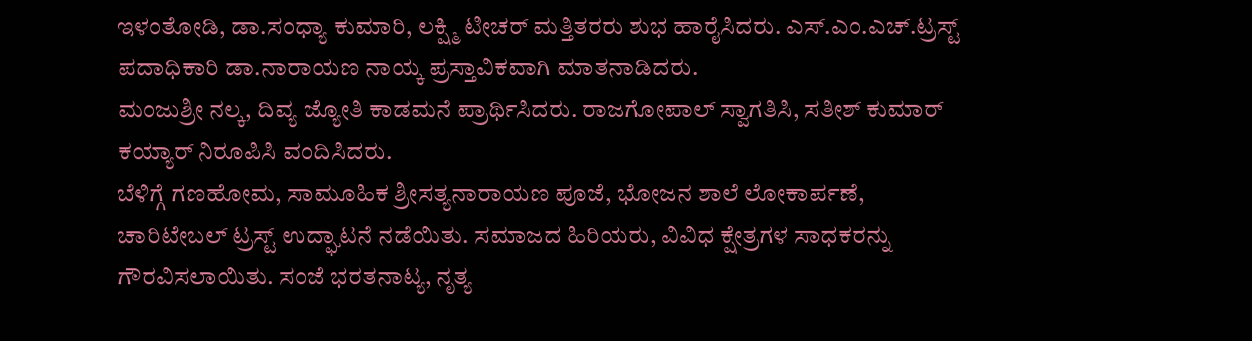ಇಳಂತೋಡಿ, ಡಾ.ಸಂಧ್ಯಾ ಕುಮಾರಿ, ಲಕ್ಷ್ಮಿ ಟೀಚರ್ ಮತ್ತಿತರರು ಶುಭ ಹಾರೈಸಿದರು. ಎಸ್.ಎಂ.ಎಚ್.ಟ್ರಸ್ಟ್ ಪದಾಧಿಕಾರಿ ಡಾ.ನಾರಾಯಣ ನಾಯ್ಕ ಪ್ರಸ್ತಾವಿಕವಾಗಿ ಮಾತನಾಡಿದರು.
ಮಂಜುಶ್ರೀ ನಲ್ಕ, ದಿವ್ಯ ಜ್ಯೋತಿ ಕಾಡಮನೆ ಪ್ರಾರ್ಥಿಸಿದರು. ರಾಜಗೋಪಾಲ್ ಸ್ವಾಗತಿಸಿ, ಸತೀಶ್ ಕುಮಾರ್ ಕಯ್ಯಾರ್ ನಿರೂಪಿಸಿ ವಂದಿಸಿದರು.
ಬೆಳಿಗ್ಗೆ ಗಣಹೋಮ, ಸಾಮೂಹಿಕ ಶ್ರೀಸತ್ಯನಾರಾಯಣ ಪೂಜೆ, ಭೋಜನ ಶಾಲೆ ಲೋಕಾರ್ಪಣೆ, ಚಾರಿಟೇಬಲ್ ಟ್ರಸ್ಟ್ ಉದ್ಘಾಟನೆ ನಡೆಯಿತು. ಸಮಾಜದ ಹಿರಿಯರು, ವಿವಿಧ ಕ್ಷೇತ್ರಗಳ ಸಾಧಕರನ್ನು ಗೌರವಿಸಲಾಯಿತು. ಸಂಜೆ ಭರತನಾಟ್ಯ, ನೃತ್ಯ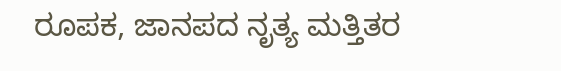ರೂಪಕ, ಜಾನಪದ ನೃತ್ಯ ಮತ್ತಿತರ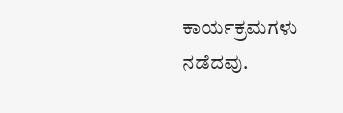ಕಾರ್ಯಕ್ರಮಗಳು ನಡೆದವು.